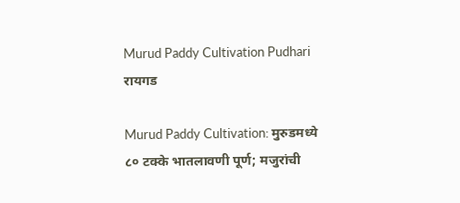Murud Paddy Cultivation Pudhari
रायगड

Murud Paddy Cultivation: मुरुडमध्ये ८० टक्के भातलावणी पूर्ण; मजुरांची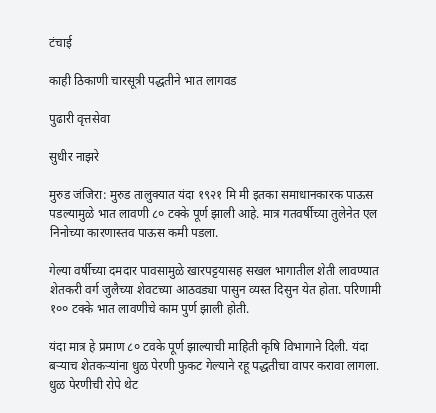टंचाई

काही ठिकाणी चारसूत्री पद्धतीने भात लागवड

पुढारी वृत्तसेवा

सुधीर नाझरे

मुरुड जंजिरा: मुरुड तालुक्यात यंदा १९२१ मि मी इतका समाधानकारक पाऊस पडल्यामुळे भात लावणी ८० टक्के पूर्ण झाली आहे. मात्र गतवर्षीच्या तुलेनेत एल निनोच्या कारणास्तव पाऊस कमी पडला.

गेल्या वर्षीच्या दमदार पावसामुळे खारपट्टयासह सखल भागातील शेती लावण्यात शेतकरी वर्ग जुलैच्या शेवटच्या आठवड्या पासुन व्यस्त दिसुन येत होता. परिणामी १०० टक्के भात लावणीचे काम पुर्ण झाली होती.

यंदा मात्र हे प्रमाण ८० टवके पूर्ण झाल्याची माहिती कृषि विभागाने दिली. यंदा बऱ्याच शेतकऱ्यांना धुळ पेरणी फुकट गेल्याने रहू पद्धतीचा वापर करावा लागला. धुळ पेरणीची रोपे थेट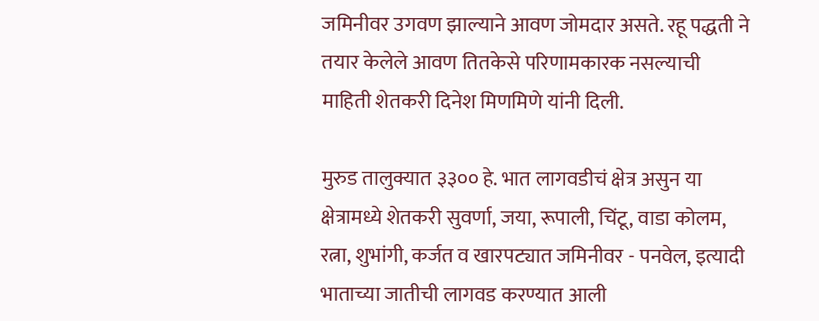जमिनीवर उगवण झाल्याने आवण जोमदार असते. रहू पद्धती ने तयार केलेले आवण तितकेसे परिणामकारक नसल्याची माहिती शेतकरी दिनेश मिणमिणे यांनी दिली.

मुरुड तालुक्यात ३३०० हे. भात लागवडीचं क्षेत्र असुन या क्षेत्रामध्ये शेतकरी सुवर्णा, जया, रूपाली, चिंटू, वाडा कोलम, रत्ना, शुभांगी, कर्जत व खारपट्यात जमिनीवर - पनवेल, इत्यादी भाताच्या जातीची लागवड करण्यात आली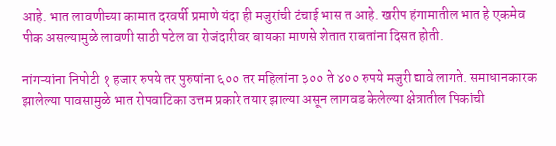आहे. भात लावणीच्या कामात दरवर्षी प्रमाणे यंदा ही मजुरांची टंचाई भास त आहे. खरीप हंगामातील भात हे एकमेव पीक असल्यामुळे लावणी साठी पटेल वा रोजंदारीवर बायका माणसे शेतात राबतांना दिसत होती.

नांगऱ्यांना निपोटी १ हजार रुपये तर पुरुषांना ६०० तर महिलांना ३०० ते ४०० रुपये मजुरी द्यावे लागते. समाधानकारक झालेल्या पावसामुळे भात रोपवाटिका उत्तम प्रकारे तयार झाल्या असून लागवड केलेल्या क्षेत्रातील पिकांची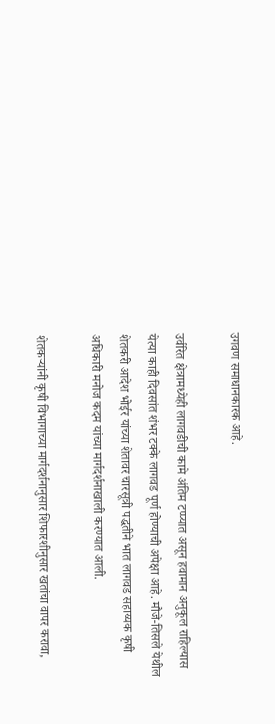उगवण समाधानकारक आहे.

उर्वरित क्षेत्रामध्येही लागवडीची कामे अंतिम टप्प्यात असून हवामान अनुकूल राहिल्यास येत्या काही दिवसांत शंभर टक्के लागवड पूर्ण होण्याची अपेक्षा आहे. मौजे-तिसले येथील शेतकरी आदेश भोईर यांच्या शेतावर चारसूत्री पद्धतीने भात लागवड सहाय्यक कृषी अधिकारी मनोज कदम यांच्या मार्गदर्शनाखाली करण्यात आली.

शेतकऱ्यांनी कृषी विभागाच्या मार्गदर्शनानुसार शिफारशीनुसार खतांचा वापर करावा,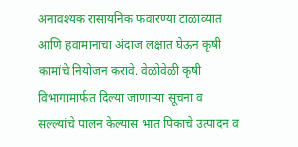अनावश्यक रासायनिक फवारण्या टाळाव्यात आणि हवामानाचा अंदाज लक्षात घेऊन कृषी कामांचे नियोजन करावे. वेळोवेळी कृषी विभागामार्फत दिल्या जाणाऱ्या सूचना व सल्ल्यांचे पालन केल्यास भात पिकाचे उत्पादन व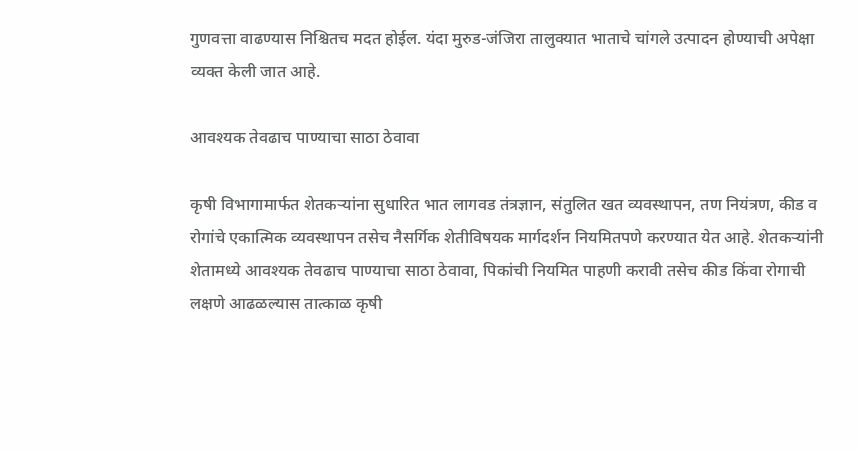गुणवत्ता वाढण्यास निश्चितच मदत होईल. यंदा मुरुड-जंजिरा तालुक्यात भाताचे चांगले उत्पादन होण्याची अपेक्षा व्यक्त केली जात आहे.

आवश्यक तेवढाच पाण्याचा साठा ठेवावा

कृषी विभागामार्फत शेतकऱ्यांना सुधारित भात लागवड तंत्रज्ञान, संतुलित खत व्यवस्थापन, तण नियंत्रण, कीड व रोगांचे एकात्मिक व्यवस्थापन तसेच नैसर्गिक शेतीविषयक मार्गदर्शन नियमितपणे करण्यात येत आहे. शेतकऱ्यांनी शेतामध्ये आवश्यक तेवढाच पाण्याचा साठा ठेवावा, पिकांची नियमित पाहणी करावी तसेच कीड किंवा रोगाची लक्षणे आढळल्यास तात्काळ कृषी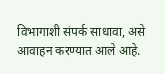विभागाशी संपर्क साधावा, असे आवाहन करण्यात आले आहे.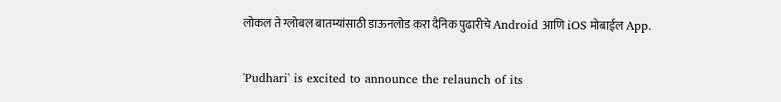लोकल ते ग्लोबल बातम्यांसाठी डाऊनलोड करा दैनिक पुढारीचे Android आणि iOS मोबाईल App.

'Pudhari' is excited to announce the relaunch of its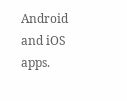Android and iOS apps.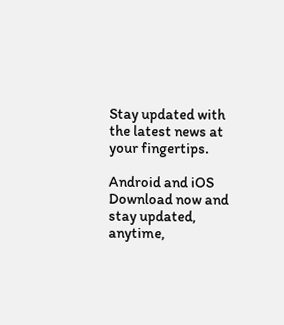Stay updated with the latest news at your fingertips.

Android and iOS Download now and stay updated, anytime,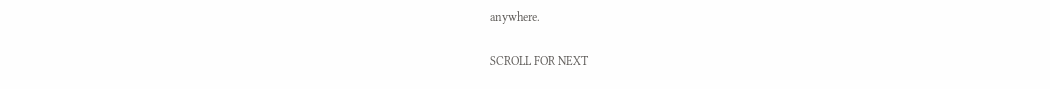anywhere.

SCROLL FOR NEXT